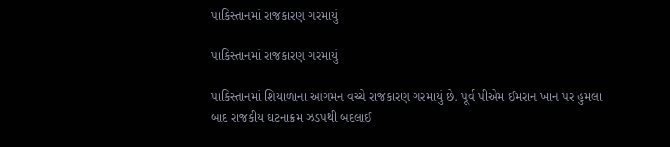પાકિસ્તાનમાં રાજકારણ ગરમાયું

પાકિસ્તાનમાં રાજકારણ ગરમાયું

પાકિસ્તાનમાં શિયાળાના આગમન વચ્ચે રાજકારણ ગરમાયું છે. પૂર્વ પીએમ ઈમરાન ખાન પર હુમલા બાદ રાજકીય ઘટનાક્રમ ઝડપથી બદલાઈ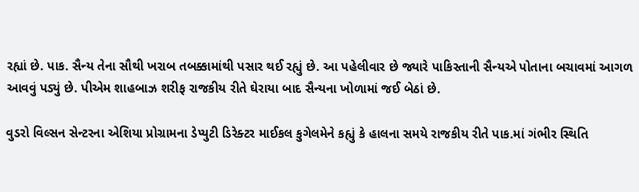રહ્યાં છે. પાક. સૈન્ય તેના સૌથી ખરાબ તબક્કામાંથી પસાર થઈ રહ્યું છે. આ પહેલીવાર છે જ્યારે પાકિસ્તાની સૈન્યએ પોતાના બચાવમાં આગળ આવવું પડ્યું છે. પીએમ શાહબાઝ શરીફ રાજકીય રીતે ઘેરાયા બાદ સૈન્યના ખોળામાં જઈ બેઠાં છે.

વુડરો વિલ્સન સેન્ટરના એશિયા પ્રોગ્રામના ડેપ્યુટી ડિરેક્ટર માઈકલ કુગેલમેને કહ્યું કે હાલના સમયે રાજકીય રીતે પાક.માં ગંભીર સ્થિતિ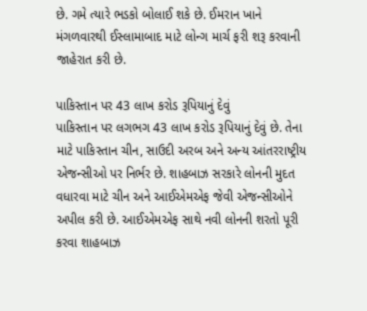છે. ગમે ત્યારે ભડકો બોલાઈ શકે છે. ઈમરાન ખાને મંગળવારથી ઈસ્લામાબાદ માટે લોન્ગ માર્ચ ફરી શરૂ કરવાની જાહેરાત કરી છે.

પાકિસ્તાન પર 43 લાખ કરોડ રૂપિયાનું દેવું
પાકિસ્તાન પર લગભગ 43 લાખ કરોડ રૂપિયાનું દેવું છે. તેના માટે પાકિસ્તાન ચીન, સાઉદી અરબ અને અન્ય આંતરરાષ્ટ્રીય એજન્સીઓ પર નિર્ભર છે. શાહબાઝ સરકારે લોનની મુદત વધારવા માટે ચીન અને આઈએમએફ જેવી એજન્સીઓને અપીલ કરી છે. આઈએમએફ સાથે નવી લોનની શરતો પૂરી કરવા શાહબાઝ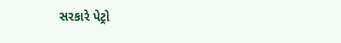સરકારે પેટ્રો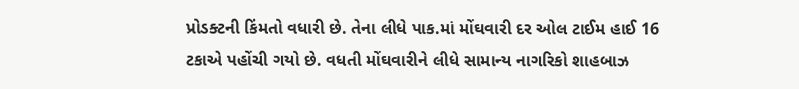પ્રોડક્ટની કિંમતો વધારી છે. તેના લીધે પાક.માં મોંઘવારી દર ઓલ ટાઈમ હાઈ 16 ટકાએ પહોંચી ગયો છે. વધતી મોંઘવારીને લીધે સામાન્ય નાગરિકો શાહબાઝ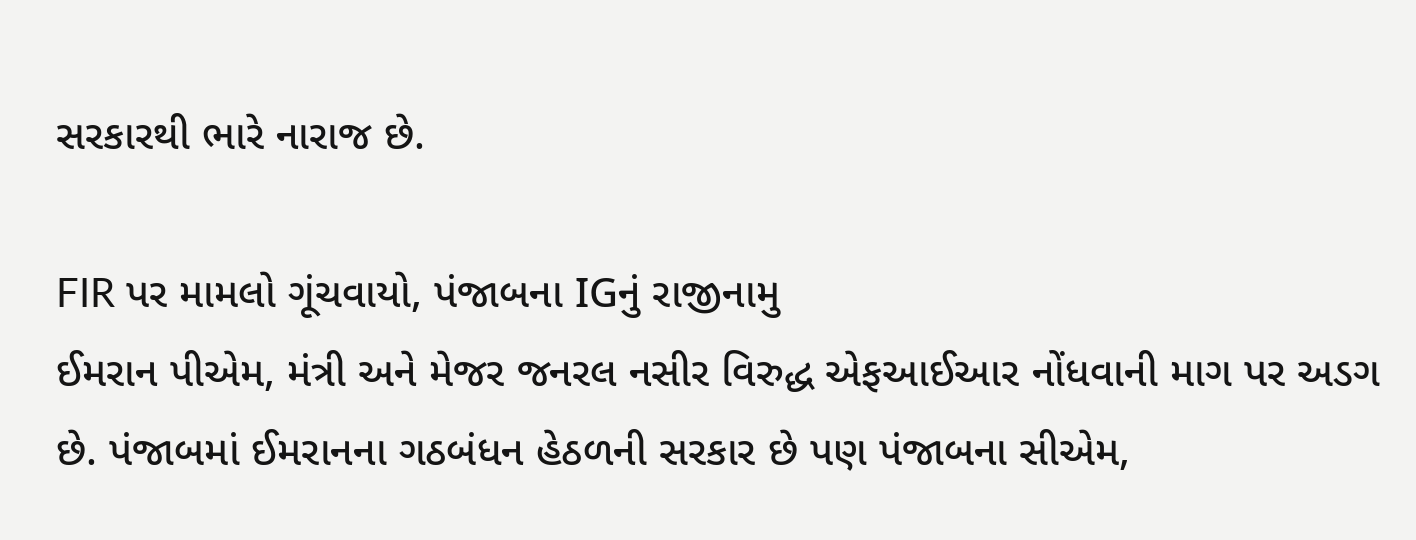સરકારથી ભારે નારાજ છે.

FIR પર મામલો ગૂંચવાયો, પંજાબના IGનું રાજીનામુ
ઈમરાન પીએમ, મંત્રી અને મેજર જનરલ નસીર વિરુદ્ધ એફઆઈઆર નોંધવાની માગ પર અડગ છે. પંજાબમાં ઈમરાનના ગઠબંધન હેઠળની સરકાર છે પણ પંજાબના સીએમ,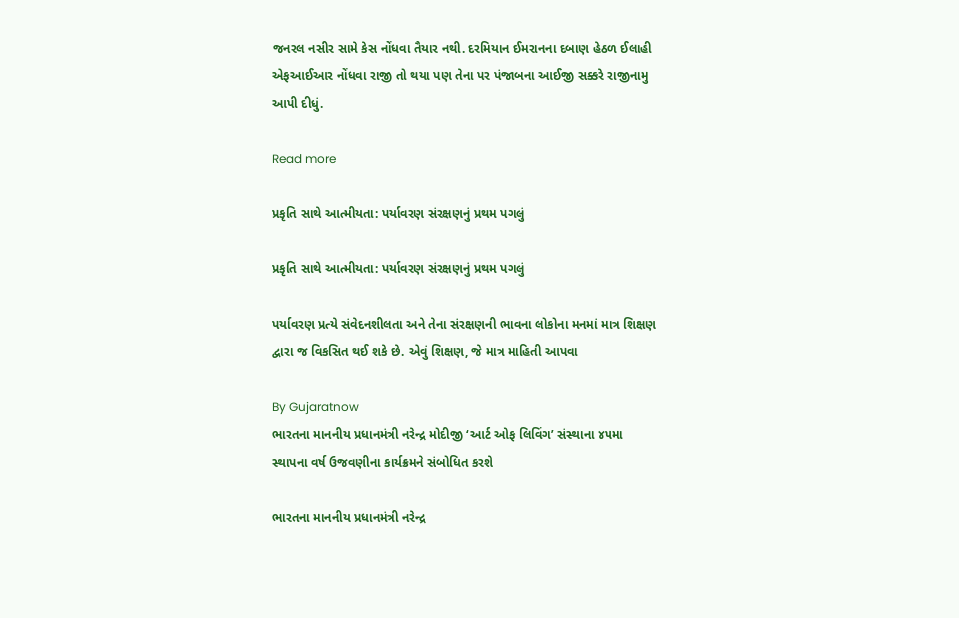જનરલ નસીર સામે કેસ નોંધવા તૈયાર નથી. દરમિયાન ઈમરાનના દબાણ હેઠળ ઈલાહી એફઆઈઆર નોંધવા રાજી તો થયા પણ તેના પર પંજાબના આઈજી સક્કરે રાજીનામુ આપી દીધું.

Read more

પ્રકૃતિ સાથે આત્મીયતા: પર્યાવરણ સંરક્ષણનું પ્રથમ પગલું

પ્રકૃતિ સાથે આત્મીયતા: પર્યાવરણ સંરક્ષણનું પ્રથમ પગલું

પર્યાવરણ પ્રત્યે સંવેદનશીલતા અને તેના સંરક્ષણની ભાવના લોકોના મનમાં માત્ર શિક્ષણ દ્વારા જ વિકસિત થઈ શકે છે. એવું શિક્ષણ, જે માત્ર માહિતી આપવા

By Gujaratnow
ભારતના માનનીય પ્રધાનમંત્રી નરેન્દ્ર મોદીજી ‘આર્ટ ઓફ લિવિંગ’ સંસ્થાના ૪૫મા સ્થાપના વર્ષ ઉજવણીના કાર્યક્રમને સંબોધિત કરશે

ભારતના માનનીય પ્રધાનમંત્રી નરેન્દ્ર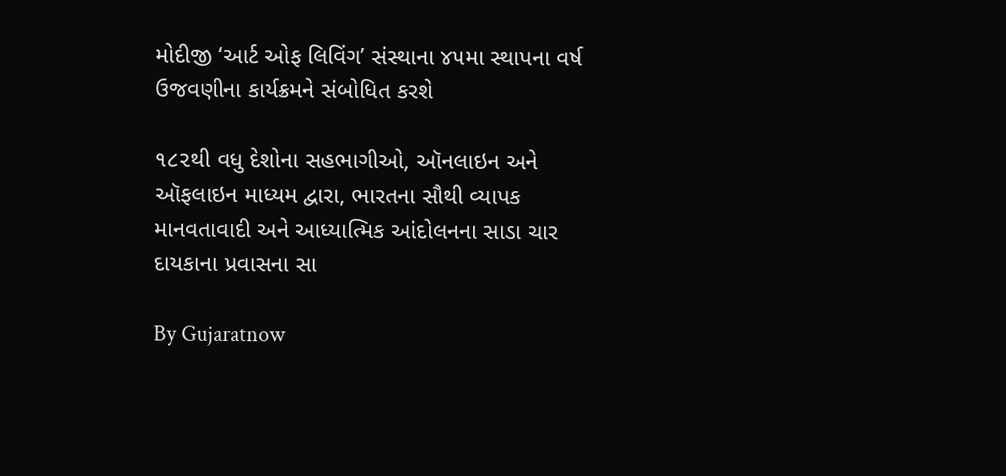મોદીજી ‘આર્ટ ઓફ લિવિંગ’ સંસ્થાના ૪૫મા સ્થાપના વર્ષ ઉજવણીના કાર્યક્રમને સંબોધિત કરશે

૧૮૨થી વધુ દેશોના સહભાગીઓ, ઑનલાઇન અને ઑફલાઇન માધ્યમ દ્વારા, ભારતના સૌથી વ્યાપક માનવતાવાદી અને આધ્યાત્મિક આંદોલનના સાડા ચાર દાયકાના પ્રવાસના સા

By Gujaratnow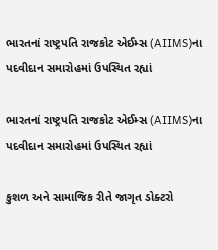ભારતનાં રાષ્ટ્રપતિ રાજકોટ એઈમ્સ (AIIMS)ના પદવીદાન સમારોહમાં ઉપસ્થિત રહ્યાં

ભારતનાં રાષ્ટ્રપતિ રાજકોટ એઈમ્સ (AIIMS)ના પદવીદાન સમારોહમાં ઉપસ્થિત રહ્યાં

કુશળ અને સામાજિક રીતે જાગૃત ડોક્ટરો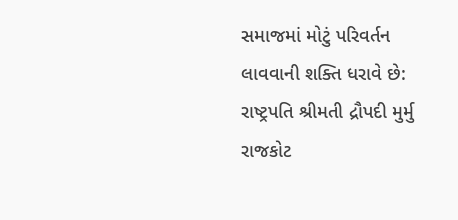સમાજમાં મોટું પરિવર્તન લાવવાની શક્તિ ધરાવે છે: રાષ્ટ્રપતિ શ્રીમતી દ્રૌપદી મુર્મુ રાજકોટ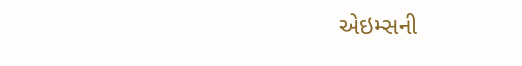એઇમ્સની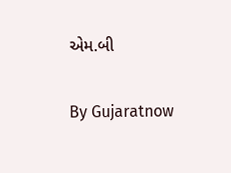એમ.બી

By Gujaratnow